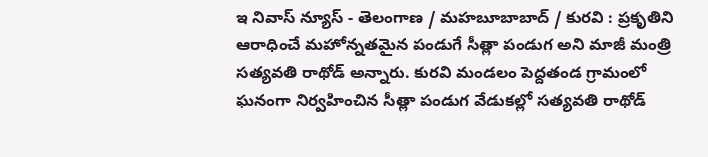ఇ నివాస్ న్యూస్ - తెలంగాణ / మహబూబాబాద్ / కురవి : ప్రకృతిని ఆరాధించే మహోన్నతమైన పండుగే సీత్లా పండుగ అని మాజీ మంత్రి సత్యవతి రాథోడ్ అన్నారు. కురవి మండలం పెద్దతండ గ్రామంలో ఘనంగా నిర్వహించిన సీత్లా పండుగ వేడుకల్లో సత్యవతి రాథోడ్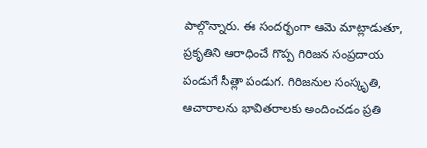పాల్గొన్నారు. ఈ సందర్భంగా ఆమె మాట్లాడుతూ, ప్రకృతిని ఆరాధించే గొప్ప గిరిజన సంప్రదాయ పండుగే సీత్లా పండుగ. గిరిజనుల సంస్కృతి, ఆచారాలను భావితరాలకు అందించడం ప్రతి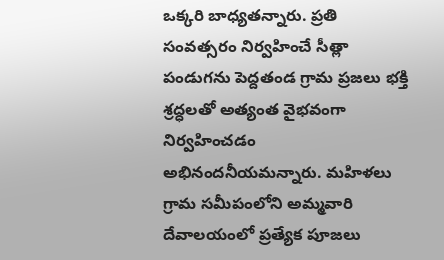ఒక్కరి బాధ్యతన్నారు. ప్రతి సంవత్సరం నిర్వహించే సీత్లా పండుగను పెద్దతండ గ్రామ ప్రజలు భక్తి శ్రద్ధలతో అత్యంత వైభవంగా నిర్వహించడం అభినందనీయమన్నారు. మహిళలు గ్రామ సమీపంలోని అమ్మవారి దేవాలయంలో ప్రత్యేక పూజలు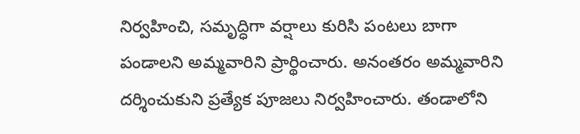నిర్వహించి, సమృద్ధిగా వర్షాలు కురిసి పంటలు బాగా పండాలని అమ్మవారిని ప్రార్థించారు. అనంతరం అమ్మవారిని దర్శించుకుని ప్రత్యేక పూజలు నిర్వహించారు. తండాలోని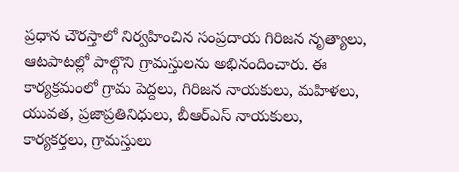ప్రధాన చౌరస్తాలో నిర్వహించిన సంప్రదాయ గిరిజన నృత్యాలు, ఆటపాటల్లో పాల్గొని గ్రామస్తులను అభినందించారు. ఈ కార్యక్రమంలో గ్రామ పెద్దలు, గిరిజన నాయకులు, మహిళలు, యువత, ప్రజాప్రతినిధులు, బీఆర్ఎస్ నాయకులు, కార్యకర్తలు, గ్రామస్తులు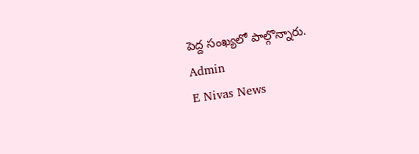పెద్ద సంఖ్యలో పాల్గొన్నారు.
Admin
E Nivas News